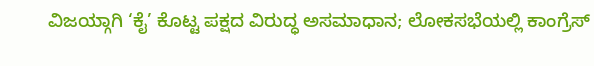ವಿಜಯ್ಗಾಗಿ ‘ಕೈ’ ಕೊಟ್ಟ ಪಕ್ಷದ ವಿರುದ್ಧ ಅಸಮಾಧಾನ; ಲೋಕಸಭೆಯಲ್ಲಿ ಕಾಂಗ್ರೆಸ್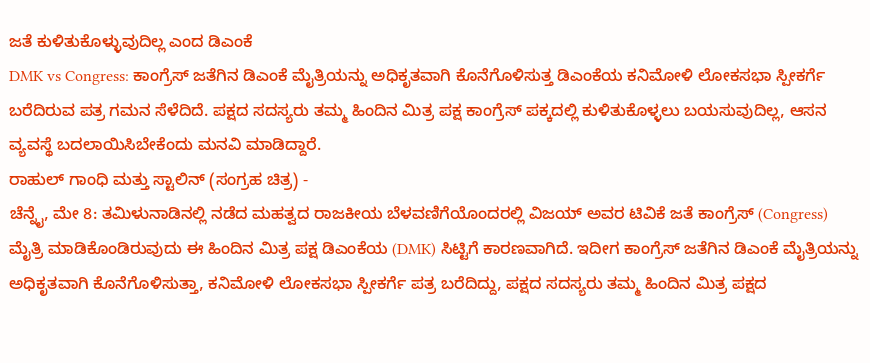ಜತೆ ಕುಳಿತುಕೊಳ್ಳುವುದಿಲ್ಲ ಎಂದ ಡಿಎಂಕೆ
DMK vs Congress: ಕಾಂಗ್ರೆಸ್ ಜತೆಗಿನ ಡಿಎಂಕೆ ಮೈತ್ರಿಯನ್ನು ಅಧಿಕೃತವಾಗಿ ಕೊನೆಗೊಳಿಸುತ್ತ ಡಿಎಂಕೆಯ ಕನಿಮೋಳಿ ಲೋಕಸಭಾ ಸ್ಪೀಕರ್ಗೆ ಬರೆದಿರುವ ಪತ್ರ ಗಮನ ಸೆಳೆದಿದೆ. ಪಕ್ಷದ ಸದಸ್ಯರು ತಮ್ಮ ಹಿಂದಿನ ಮಿತ್ರ ಪಕ್ಷ ಕಾಂಗ್ರೆಸ್ ಪಕ್ಕದಲ್ಲಿ ಕುಳಿತುಕೊಳ್ಳಲು ಬಯಸುವುದಿಲ್ಲ, ಆಸನ ವ್ಯವಸ್ಥೆ ಬದಲಾಯಿಸಿಬೇಕೆಂದು ಮನವಿ ಮಾಡಿದ್ದಾರೆ.
ರಾಹುಲ್ ಗಾಂಧಿ ಮತ್ತು ಸ್ಟಾಲಿನ್ (ಸಂಗ್ರಹ ಚಿತ್ರ) -
ಚೆನ್ನೈ, ಮೇ 8: ತಮಿಳುನಾಡಿನಲ್ಲಿ ನಡೆದ ಮಹತ್ವದ ರಾಜಕೀಯ ಬೆಳವಣಿಗೆಯೊಂದರಲ್ಲಿ ವಿಜಯ್ ಅವರ ಟಿವಿಕೆ ಜತೆ ಕಾಂಗ್ರೆಸ್ (Congress) ಮೈತ್ರಿ ಮಾಡಿಕೊಂಡಿರುವುದು ಈ ಹಿಂದಿನ ಮಿತ್ರ ಪಕ್ಷ ಡಿಎಂಕೆಯ (DMK) ಸಿಟ್ಟಿಗೆ ಕಾರಣವಾಗಿದೆ. ಇದೀಗ ಕಾಂಗ್ರೆಸ್ ಜತೆಗಿನ ಡಿಎಂಕೆ ಮೈತ್ರಿಯನ್ನು ಅಧಿಕೃತವಾಗಿ ಕೊನೆಗೊಳಿಸುತ್ತಾ, ಕನಿಮೋಳಿ ಲೋಕಸಭಾ ಸ್ಪೀಕರ್ಗೆ ಪತ್ರ ಬರೆದಿದ್ದು, ಪಕ್ಷದ ಸದಸ್ಯರು ತಮ್ಮ ಹಿಂದಿನ ಮಿತ್ರ ಪಕ್ಷದ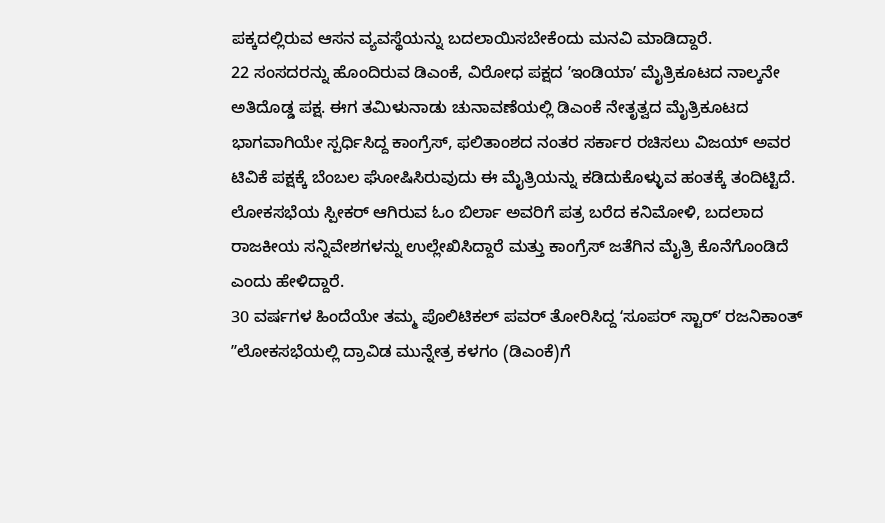ಪಕ್ಕದಲ್ಲಿರುವ ಆಸನ ವ್ಯವಸ್ಥೆಯನ್ನು ಬದಲಾಯಿಸಬೇಕೆಂದು ಮನವಿ ಮಾಡಿದ್ದಾರೆ.
22 ಸಂಸದರನ್ನು ಹೊಂದಿರುವ ಡಿಎಂಕೆ, ವಿರೋಧ ಪಕ್ಷದ ʼಇಂಡಿಯಾʼ ಮೈತ್ರಿಕೂಟದ ನಾಲ್ಕನೇ ಅತಿದೊಡ್ಡ ಪಕ್ಷ. ಈಗ ತಮಿಳುನಾಡು ಚುನಾವಣೆಯಲ್ಲಿ ಡಿಎಂಕೆ ನೇತೃತ್ವದ ಮೈತ್ರಿಕೂಟದ ಭಾಗವಾಗಿಯೇ ಸ್ಪರ್ಧಿಸಿದ್ದ ಕಾಂಗ್ರೆಸ್, ಫಲಿತಾಂಶದ ನಂತರ ಸರ್ಕಾರ ರಚಿಸಲು ವಿಜಯ್ ಅವರ ಟಿವಿಕೆ ಪಕ್ಷಕ್ಕೆ ಬೆಂಬಲ ಘೋಷಿಸಿರುವುದು ಈ ಮೈತ್ರಿಯನ್ನು ಕಡಿದುಕೊಳ್ಳುವ ಹಂತಕ್ಕೆ ತಂದಿಟ್ಟಿದೆ.
ಲೋಕಸಭೆಯ ಸ್ಪೀಕರ್ ಆಗಿರುವ ಓಂ ಬಿರ್ಲಾ ಅವರಿಗೆ ಪತ್ರ ಬರೆದ ಕನಿಮೋಳಿ, ಬದಲಾದ ರಾಜಕೀಯ ಸನ್ನಿವೇಶಗಳನ್ನು ಉಲ್ಲೇಖಿಸಿದ್ದಾರೆ ಮತ್ತು ಕಾಂಗ್ರೆಸ್ ಜತೆಗಿನ ಮೈತ್ರಿ ಕೊನೆಗೊಂಡಿದೆ ಎಂದು ಹೇಳಿದ್ದಾರೆ.
30 ವರ್ಷಗಳ ಹಿಂದೆಯೇ ತಮ್ಮ ಪೊಲಿಟಿಕಲ್ ಪವರ್ ತೋರಿಸಿದ್ದ ʻಸೂಪರ್ ಸ್ಟಾರ್ʼ ರಜನಿಕಾಂತ್
ʼʼಲೋಕಸಭೆಯಲ್ಲಿ ದ್ರಾವಿಡ ಮುನ್ನೇತ್ರ ಕಳಗಂ (ಡಿಎಂಕೆ)ಗೆ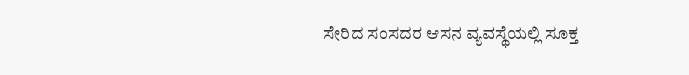ಸೇರಿದ ಸಂಸದರ ಆಸನ ವ್ಯವಸ್ಥೆಯಲ್ಲಿ ಸೂಕ್ತ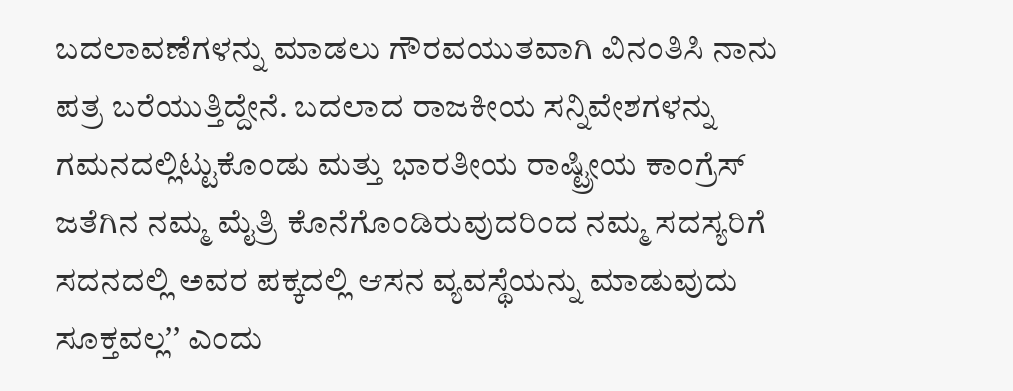ಬದಲಾವಣೆಗಳನ್ನು ಮಾಡಲು ಗೌರವಯುತವಾಗಿ ವಿನಂತಿಸಿ ನಾನು ಪತ್ರ ಬರೆಯುತ್ತಿದ್ದೇನೆ. ಬದಲಾದ ರಾಜಕೀಯ ಸನ್ನಿವೇಶಗಳನ್ನು ಗಮನದಲ್ಲಿಟ್ಟುಕೊಂಡು ಮತ್ತು ಭಾರತೀಯ ರಾಷ್ಟ್ರೀಯ ಕಾಂಗ್ರೆಸ್ ಜತೆಗಿನ ನಮ್ಮ ಮೈತ್ರಿ ಕೊನೆಗೊಂಡಿರುವುದರಿಂದ ನಮ್ಮ ಸದಸ್ಯರಿಗೆ ಸದನದಲ್ಲಿ ಅವರ ಪಕ್ಕದಲ್ಲಿ ಆಸನ ವ್ಯವಸ್ಥೆಯನ್ನು ಮಾಡುವುದು ಸೂಕ್ತವಲ್ಲʼʼ ಎಂದು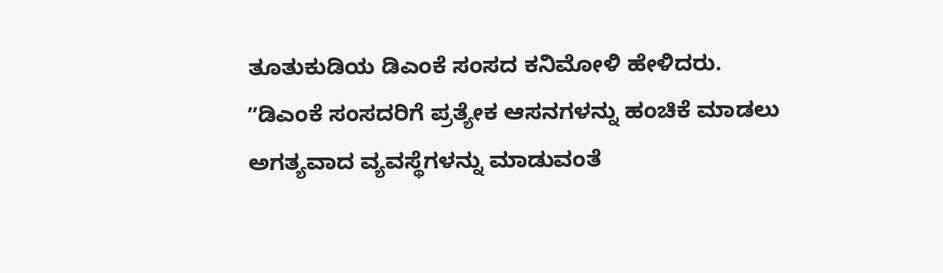ತೂತುಕುಡಿಯ ಡಿಎಂಕೆ ಸಂಸದ ಕನಿಮೋಳಿ ಹೇಳಿದರು.
ʼʼಡಿಎಂಕೆ ಸಂಸದರಿಗೆ ಪ್ರತ್ಯೇಕ ಆಸನಗಳನ್ನು ಹಂಚಿಕೆ ಮಾಡಲು ಅಗತ್ಯವಾದ ವ್ಯವಸ್ಥೆಗಳನ್ನು ಮಾಡುವಂತೆ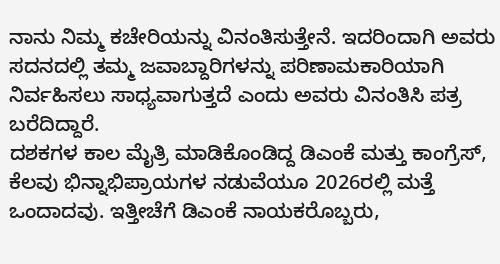ನಾನು ನಿಮ್ಮ ಕಚೇರಿಯನ್ನು ವಿನಂತಿಸುತ್ತೇನೆ. ಇದರಿಂದಾಗಿ ಅವರು ಸದನದಲ್ಲಿ ತಮ್ಮ ಜವಾಬ್ದಾರಿಗಳನ್ನು ಪರಿಣಾಮಕಾರಿಯಾಗಿ ನಿರ್ವಹಿಸಲು ಸಾಧ್ಯವಾಗುತ್ತದೆ ಎಂದು ಅವರು ವಿನಂತಿಸಿ ಪತ್ರ ಬರೆದಿದ್ದಾರೆ.
ದಶಕಗಳ ಕಾಲ ಮೈತ್ರಿ ಮಾಡಿಕೊಂಡಿದ್ದ ಡಿಎಂಕೆ ಮತ್ತು ಕಾಂಗ್ರೆಸ್, ಕೆಲವು ಭಿನ್ನಾಭಿಪ್ರಾಯಗಳ ನಡುವೆಯೂ 2026ರಲ್ಲಿ ಮತ್ತೆ ಒಂದಾದವು. ಇತ್ತೀಚೆಗೆ ಡಿಎಂಕೆ ನಾಯಕರೊಬ್ಬರು,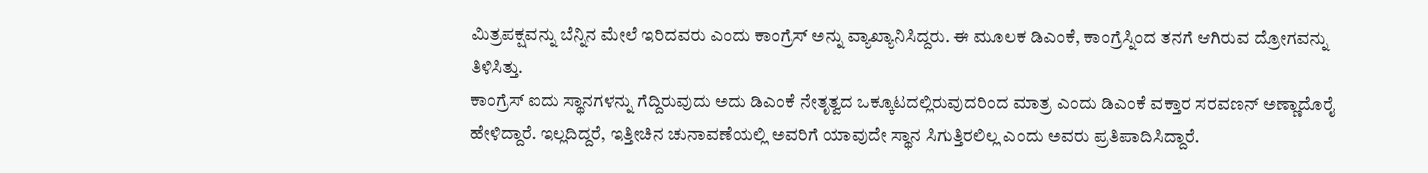ಮಿತ್ರಪಕ್ಷವನ್ನು ಬೆನ್ನಿನ ಮೇಲೆ ಇರಿದವರು ಎಂದು ಕಾಂಗ್ರೆಸ್ ಅನ್ನು ವ್ಯಾಖ್ಯಾನಿಸಿದ್ದರು. ಈ ಮೂಲಕ ಡಿಎಂಕೆ, ಕಾಂಗ್ರೆಸ್ನಿಂದ ತನಗೆ ಆಗಿರುವ ದ್ರೋಗವನ್ನು ತಿಳಿಸಿತ್ತು.
ಕಾಂಗ್ರೆಸ್ ಐದು ಸ್ಥಾನಗಳನ್ನು ಗೆದ್ದಿರುವುದು ಅದು ಡಿಎಂಕೆ ನೇತೃತ್ವದ ಒಕ್ಕೂಟದಲ್ಲಿರುವುದರಿಂದ ಮಾತ್ರ ಎಂದು ಡಿಎಂಕೆ ವಕ್ತಾರ ಸರವಣನ್ ಅಣ್ಣಾದೊರೈ ಹೇಳಿದ್ದಾರೆ. ಇಲ್ಲದಿದ್ದರೆ, ಇತ್ತೀಚಿನ ಚುನಾವಣೆಯಲ್ಲಿ ಅವರಿಗೆ ಯಾವುದೇ ಸ್ಥಾನ ಸಿಗುತ್ತಿರಲಿಲ್ಲ ಎಂದು ಅವರು ಪ್ರತಿಪಾದಿಸಿದ್ದಾರೆ.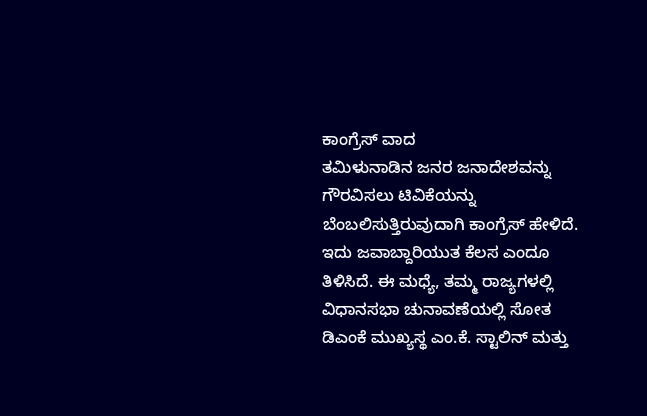ಕಾಂಗ್ರೆಸ್ ವಾದ
ತಮಿಳುನಾಡಿನ ಜನರ ಜನಾದೇಶವನ್ನು ಗೌರವಿಸಲು ಟಿವಿಕೆಯನ್ನು ಬೆಂಬಲಿಸುತ್ತಿರುವುದಾಗಿ ಕಾಂಗ್ರೆಸ್ ಹೇಳಿದೆ. ಇದು ಜವಾಬ್ದಾರಿಯುತ ಕೆಲಸ ಎಂದೂ ತಿಳಿಸಿದೆ. ಈ ಮಧ್ಯೆ, ತಮ್ಮ ರಾಜ್ಯಗಳಲ್ಲಿ ವಿಧಾನಸಭಾ ಚುನಾವಣೆಯಲ್ಲಿ ಸೋತ ಡಿಎಂಕೆ ಮುಖ್ಯಸ್ಥ ಎಂ.ಕೆ. ಸ್ಟಾಲಿನ್ ಮತ್ತು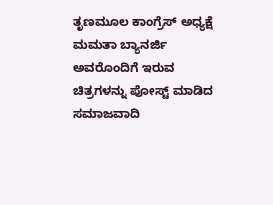ತೃಣಮೂಲ ಕಾಂಗ್ರೆಸ್ ಅಧ್ಯಕ್ಷೆ ಮಮತಾ ಬ್ಯಾನರ್ಜಿ ಅವರೊಂದಿಗೆ ಇರುವ ಚಿತ್ರಗಳನ್ನು ಪೋಸ್ಟ್ ಮಾಡಿದ ಸಮಾಜವಾದಿ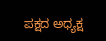ಪಕ್ಷದ ಅಧ್ಯಕ್ಷ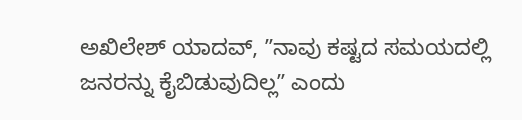ಅಖಿಲೇಶ್ ಯಾದವ್, ʼʼನಾವು ಕಷ್ಟದ ಸಮಯದಲ್ಲಿ ಜನರನ್ನು ಕೈಬಿಡುವುದಿಲ್ಲʼʼ ಎಂದು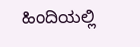ಹಿಂದಿಯಲ್ಲಿ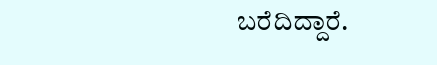ಬರೆದಿದ್ದಾರೆ.